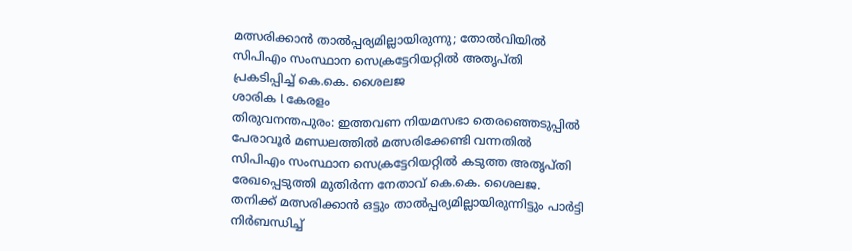മത്സരിക്കാൻ താൽപ്പര്യമില്ലായിരുന്നു; തോൽവിയിൽ സിപിഎം സംസ്ഥാന സെക്രട്ടേറിയറ്റിൽ അതൃപ്തി പ്രകടിപ്പിച്ച് കെ.കെ. ശൈലജ
ശാരിക l കേരളം
തിരുവനന്തപുരം: ഇത്തവണ നിയമസഭാ തെരഞ്ഞെടുപ്പിൽ പേരാവൂർ മണ്ഡലത്തിൽ മത്സരിക്കേണ്ടി വന്നതിൽ സിപിഎം സംസ്ഥാന സെക്രട്ടേറിയറ്റിൽ കടുത്ത അതൃപ്തി രേഖപ്പെടുത്തി മുതിർന്ന നേതാവ് കെ.കെ. ശൈലജ. തനിക്ക് മത്സരിക്കാൻ ഒട്ടും താൽപ്പര്യമില്ലായിരുന്നിട്ടും പാർട്ടി നിർബന്ധിച്ച്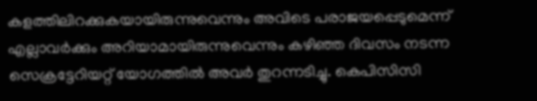കളത്തിലിറക്കുകയായിരുന്നുവെന്നും അവിടെ പരാജയപ്പെടുമെന്ന് എല്ലാവർക്കും അറിയാമായിരുന്നുവെന്നും കഴിഞ്ഞ ദിവസം നടന്ന സെക്രട്ടേറിയറ്റ് യോഗത്തിൽ അവർ തുറന്നടിച്ചു. കെപിസിസി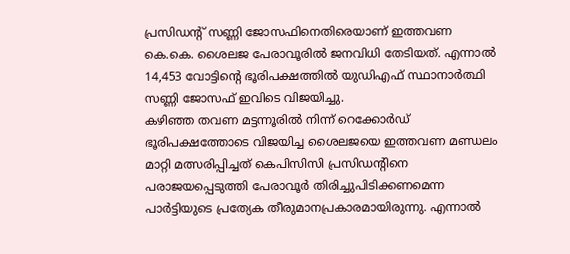പ്രസിഡന്റ് സണ്ണി ജോസഫിനെതിരെയാണ് ഇത്തവണ കെ.കെ. ശൈലജ പേരാവൂരിൽ ജനവിധി തേടിയത്. എന്നാൽ 14,453 വോട്ടിന്റെ ഭൂരിപക്ഷത്തിൽ യുഡിഎഫ് സ്ഥാനാർത്ഥി സണ്ണി ജോസഫ് ഇവിടെ വിജയിച്ചു.
കഴിഞ്ഞ തവണ മട്ടന്നൂരിൽ നിന്ന് റെക്കോർഡ് ഭൂരിപക്ഷത്തോടെ വിജയിച്ച ശൈലജയെ ഇത്തവണ മണ്ഡലം മാറ്റി മത്സരിപ്പിച്ചത് കെപിസിസി പ്രസിഡന്റിനെ പരാജയപ്പെടുത്തി പേരാവൂർ തിരിച്ചുപിടിക്കണമെന്ന പാർട്ടിയുടെ പ്രത്യേക തീരുമാനപ്രകാരമായിരുന്നു. എന്നാൽ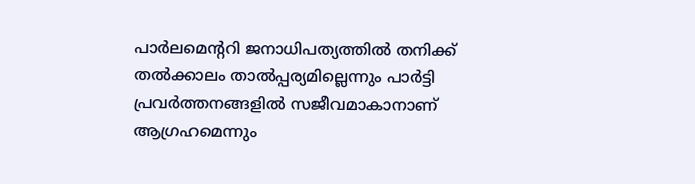പാർലമെന്ററി ജനാധിപത്യത്തിൽ തനിക്ക് തൽക്കാലം താൽപ്പര്യമില്ലെന്നും പാർട്ടി പ്രവർത്തനങ്ങളിൽ സജീവമാകാനാണ് ആഗ്രഹമെന്നും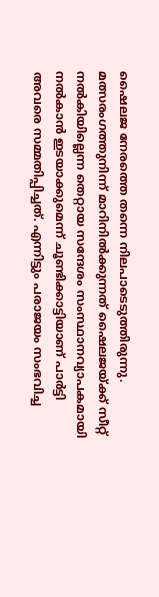ഷൈലജ നേരത്തെ തന്നെ നിലപാടെടുത്തിരുന്നു. മത്സരംഗത്തുനിന്ന് മാറിനിൽക്കുന്നത് ഷൈലജയ്ക്ക് സീറ്റ് നൽകിയില്ലെന്ന തെറ്റായ സന്ദേശം സംസ്ഥാനവ്യാപകമായി നൽകാൻ ഇടയാക്കുമെന്ന് ചൂണ്ടിക്കാട്ടിയാണ് പാർട്ടി അവരെ സമ്മതിപ്പിച്ചത്. എന്നിട്ടും പരാജയം സംഭവിച്ച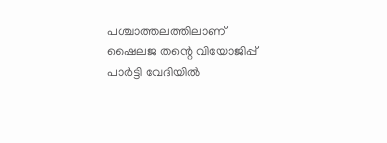പശ്ചാത്തലത്തിലാണ് ഷൈലജ തന്റെ വിയോജിപ്പ് പാർട്ടി വേദിയിൽ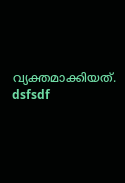വ്യക്തമാക്കിയത്.
dsfsdf